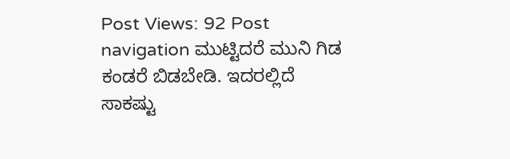Post Views: 92 Post navigation ಮುಟ್ಟಿದರೆ ಮುನಿ ಗಿಡ ಕಂಡರೆ ಬಿಡಬೇಡಿ. ಇದರಲ್ಲಿದೆ ಸಾಕಷ್ಟು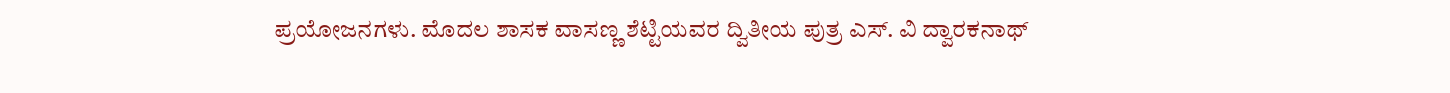ಪ್ರಯೋಜನಗಳು. ಮೊದಲ ಶಾಸಕ ವಾಸಣ್ಣ ಶೆಟ್ಟಿಯವರ ದ್ವಿತೀಯ ಪುತ್ರ ಎಸ್. ವಿ ದ್ವಾರಕನಾಥ್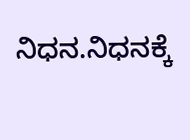ನಿಧನ.ನಿಧನಕ್ಕೆ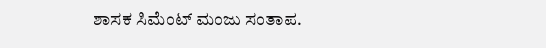ಶಾಸಕ ಸಿಮೆಂಟ್ ಮಂಜು ಸಂತಾಪ.